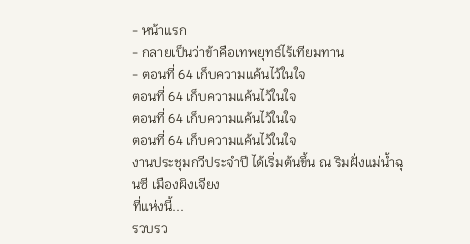- หน้าแรก
- กลายเป็นว่าข้าคือเทพยุทธ์ไร้เทียมทาน
- ตอนที่ 64 เก็บความแค้นไว้ในใจ
ตอนที่ 64 เก็บความแค้นไว้ในใจ
ตอนที่ 64 เก็บความแค้นไว้ในใจ
ตอนที่ 64 เก็บความแค้นไว้ในใจ
งานประชุมกวีประจำปี ได้เริ่มต้นขึ้น ณ ริมฝั่งแม่น้ำฉุนซี เมืองผิงเจียง
ที่แห่งนี้...
รวบรว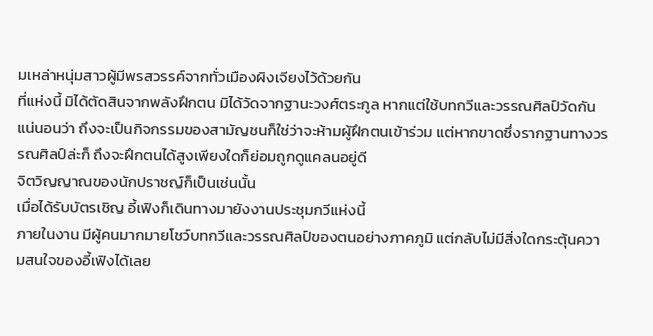มเหล่าหนุ่มสาวผู้มีพรสวรรค์จากทั่วเมืองผิงเจียงไว้ด้วยกัน
ที่แห่งนี้ มิได้ตัดสินจากพลังฝึกตน มิได้วัดจากฐานะวงศ์ตระกูล หากแต่ใช้บทกวีและวรรณศิลป์วัดกัน
แน่นอนว่า ถึงจะเป็นกิจกรรมของสามัญชนก็ใช่ว่าจะห้ามผู้ฝึกตนเข้าร่วม แต่หากขาดซึ่งรากฐานทางวรรณศิลป์ล่ะก็ ถึงจะฝึกตนได้สูงเพียงใดก็ย่อมถูกดูแคลนอยู่ดี
จิตวิญญาณของนักปราชญ์ก็เป็นเช่นนั้น
เมื่อได้รับบัตรเชิญ อี้เฟิงก็เดินทางมายังงานประชุมกวีแห่งนี้
ภายในงาน มีผู้คนมากมายโชว์บทกวีและวรรณศิลป์ของตนอย่างภาคภูมิ แต่กลับไม่มีสิ่งใดกระตุ้นความสนใจของอี้เฟิงได้เลย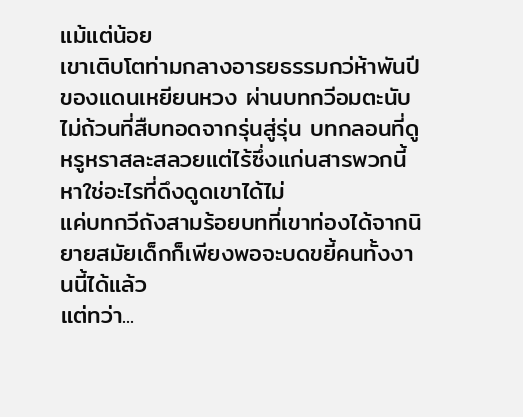แม้แต่น้อย
เขาเติบโตท่ามกลางอารยธรรมกว่ห้าพันปีของแดนเหยียนหวง ผ่านบทกวีอมตะนับไม่ถ้วนที่สืบทอดจากรุ่นสู่รุ่น บทกลอนที่ดูหรูหราสละสลวยแต่ไร้ซึ่งแก่นสารพวกนี้ หาใช่อะไรที่ดึงดูดเขาได้ไม่
แค่บทกวีถังสามร้อยบทที่เขาท่องได้จากนิยายสมัยเด็กก็เพียงพอจะบดขยี้คนทั้งงานนี้ได้แล้ว
แต่ทว่า...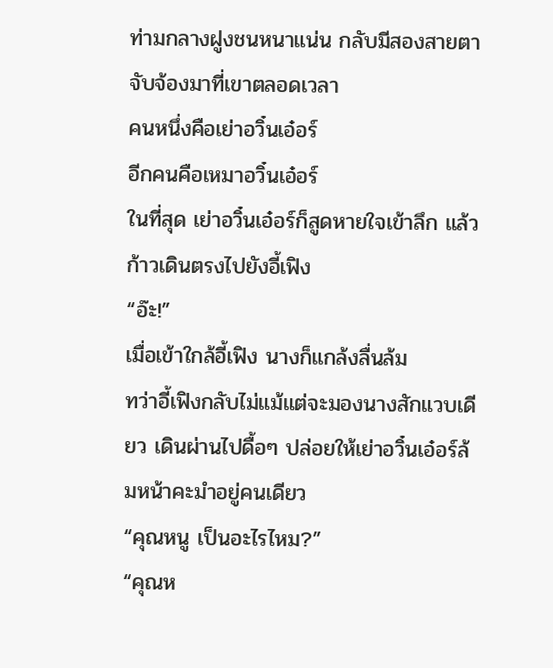ท่ามกลางฝูงชนหนาแน่น กลับมีสองสายตาจับจ้องมาที่เขาตลอดเวลา
คนหนึ่งคือเย่าอวิ๋นเอ๋อร์
อีกคนคือเหมาอวิ๋นเอ๋อร์
ในที่สุด เย่าอวิ๋นเอ๋อร์ก็สูดหายใจเข้าลึก แล้วก้าวเดินตรงไปยังอี้เฟิง
“อ๊ะ!”
เมื่อเข้าใกล้อี้เฟิง นางก็แกล้งลื่นล้ม
ทว่าอี้เฟิงกลับไม่แม้แต่จะมองนางสักแวบเดียว เดินผ่านไปดื้อๆ ปล่อยให้เย่าอวิ๋นเอ๋อร์ล้มหน้าคะมำอยู่คนเดียว
“คุณหนู เป็นอะไรไหม?”
“คุณห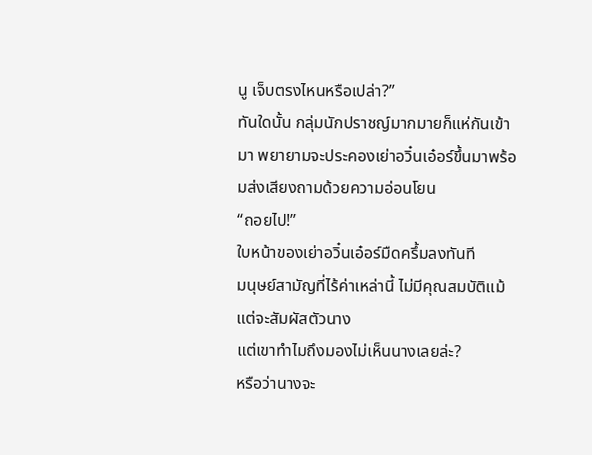นู เจ็บตรงไหนหรือเปล่า?”
ทันใดนั้น กลุ่มนักปราชญ์มากมายก็แห่กันเข้ามา พยายามจะประคองเย่าอวิ๋นเอ๋อร์ขึ้นมาพร้อมส่งเสียงถามด้วยความอ่อนโยน
“ถอยไป!”
ใบหน้าของเย่าอวิ๋นเอ๋อร์มืดครึ้มลงทันที
มนุษย์สามัญที่ไร้ค่าเหล่านี้ ไม่มีคุณสมบัติแม้แต่จะสัมผัสตัวนาง
แต่เขาทำไมถึงมองไม่เห็นนางเลยล่ะ?
หรือว่านางจะ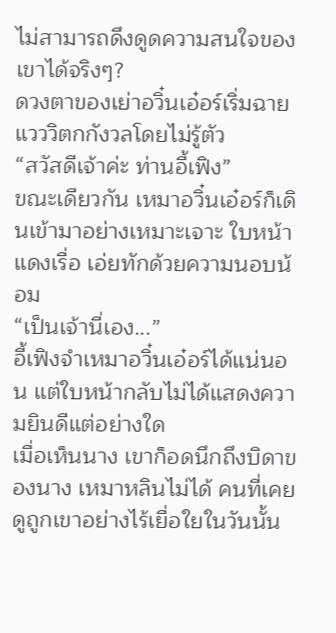ไม่สามารถดึงดูดความสนใจของเขาได้จริงๆ?
ดวงตาของเย่าอวิ๋นเอ๋อร์เริ่มฉายแวววิตกกังวลโดยไม่รู้ตัว
“สวัสดีเจ้าค่ะ ท่านอี้เฟิง”
ขณะเดียวกัน เหมาอวิ๋นเอ๋อร์ก็เดินเข้ามาอย่างเหมาะเจาะ ใบหน้าแดงเรื่อ เอ่ยทักด้วยความนอบน้อม
“เป็นเจ้านี่เอง...”
อี้เฟิงจำเหมาอวิ๋นเอ๋อร์ได้แน่นอน แต่ใบหน้ากลับไม่ได้แสดงความยินดีแต่อย่างใด
เมื่อเห็นนาง เขาก็อดนึกถึงบิดาของนาง เหมาหลินไม่ได้ คนที่เคยดูถูกเขาอย่างไร้เยื่อใยในวันนั้น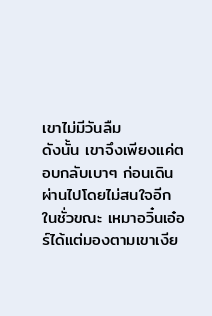เขาไม่มีวันลืม
ดังนั้น เขาจึงเพียงแค่ตอบกลับเบาๆ ก่อนเดินผ่านไปโดยไม่สนใจอีก
ในชั่วขณะ เหมาอวิ๋นเอ๋อร์ได้แต่มองตามเขาเงีย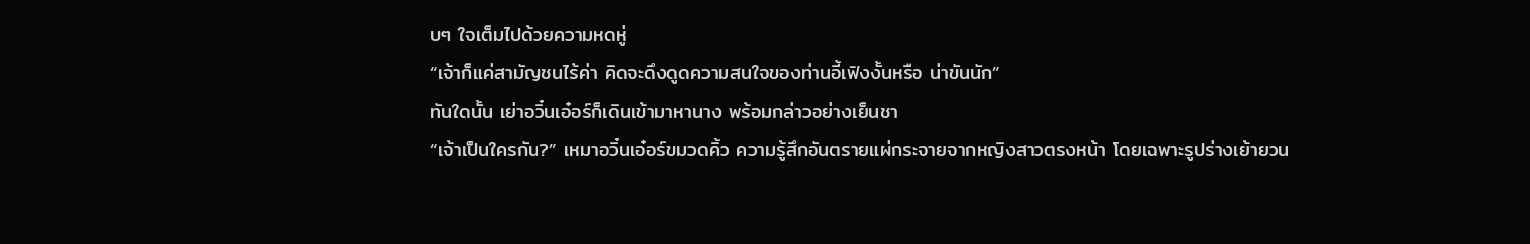บๆ ใจเต็มไปด้วยความหดหู่
“เจ้าก็แค่สามัญชนไร้ค่า คิดจะดึงดูดความสนใจของท่านอี้เฟิงงั้นหรือ น่าขันนัก”
ทันใดนั้น เย่าอวิ๋นเอ๋อร์ก็เดินเข้ามาหานาง พร้อมกล่าวอย่างเย็นชา
“เจ้าเป็นใครกัน?” เหมาอวิ๋นเอ๋อร์ขมวดคิ้ว ความรู้สึกอันตรายแผ่กระจายจากหญิงสาวตรงหน้า โดยเฉพาะรูปร่างเย้ายวน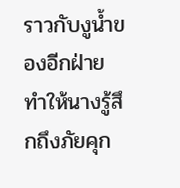ราวกับงูน้ำของอีกฝ่าย ทำให้นางรู้สึกถึงภัยคุก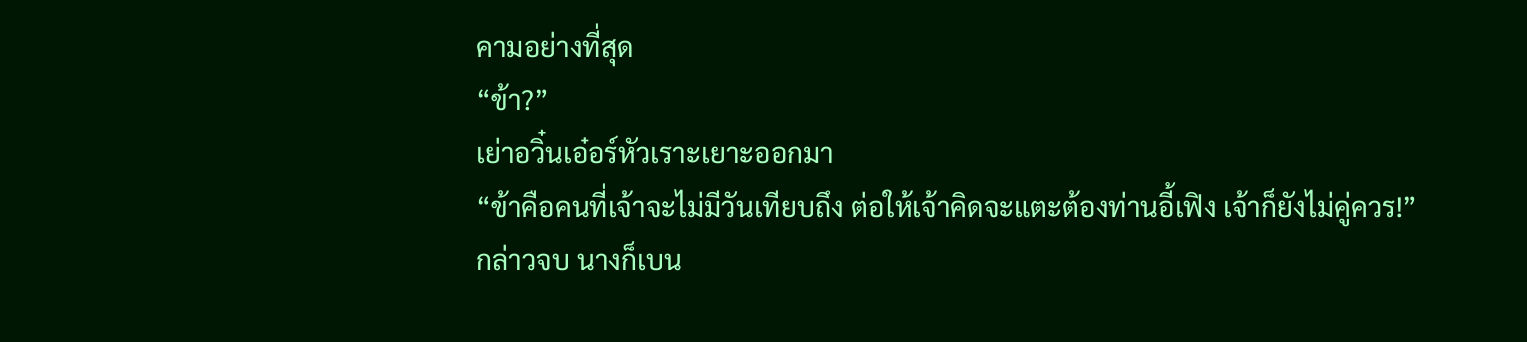คามอย่างที่สุด
“ข้า?”
เย่าอวิ๋นเอ๋อร์หัวเราะเยาะออกมา
“ข้าคือคนที่เจ้าจะไม่มีวันเทียบถึง ต่อให้เจ้าคิดจะแตะต้องท่านอี้เฟิง เจ้าก็ยังไม่คู่ควร!”
กล่าวจบ นางก็เบน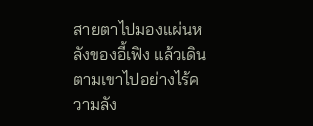สายตาไปมองแผ่นหลังของอี้เฟิง แล้วเดินตามเขาไปอย่างไร้ความลัง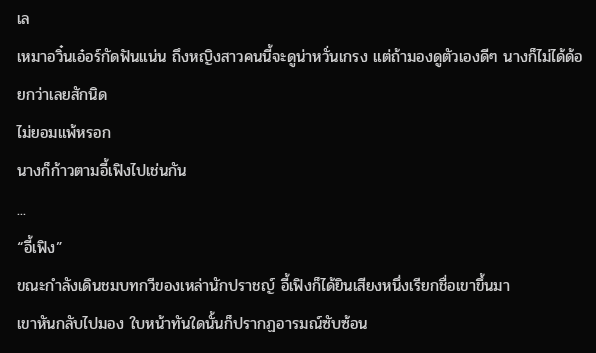เล
เหมาอวิ๋นเอ๋อร์กัดฟันแน่น ถึงหญิงสาวคนนี้จะดูน่าหวั่นเกรง แต่ถ้ามองดูตัวเองดีๆ นางก็ไม่ได้ด้อยกว่าเลยสักนิด
ไม่ยอมแพ้หรอก
นางก็ก้าวตามอี้เฟิงไปเช่นกัน
...
“อี้เฟิง”
ขณะกำลังเดินชมบทกวีของเหล่านักปราชญ์ อี้เฟิงก็ได้ยินเสียงหนึ่งเรียกชื่อเขาขึ้นมา
เขาหันกลับไปมอง ใบหน้าทันใดนั้นก็ปรากฏอารมณ์ซับซ้อน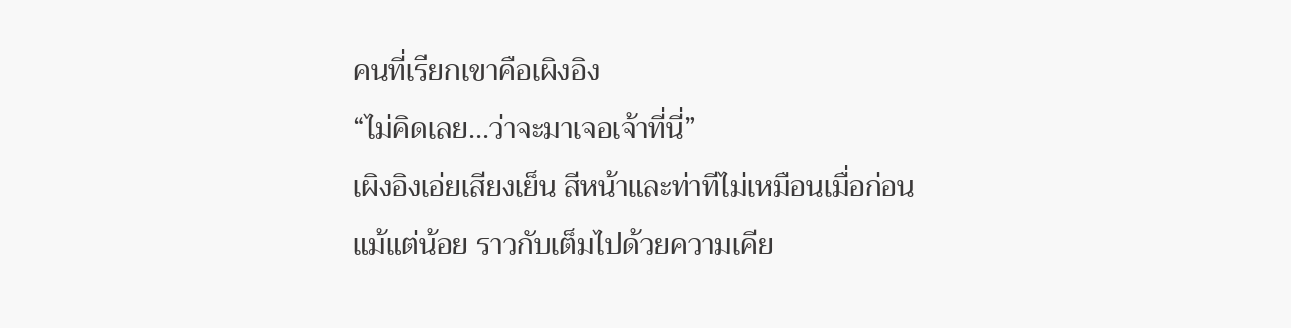คนที่เรียกเขาคือเผิงอิง
“ไม่คิดเลย...ว่าจะมาเจอเจ้าที่นี่”
เผิงอิงเอ่ยเสียงเย็น สีหน้าและท่าทีไม่เหมือนเมื่อก่อนแม้แต่น้อย ราวกับเต็มไปด้วยความเคีย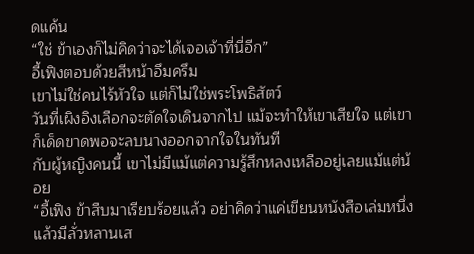ดแค้น
“ใช่ ข้าเองก็ไม่คิดว่าจะได้เจอเจ้าที่นี่อีก”
อี้เฟิงตอบด้วยสีหน้าอึมครึม
เขาไม่ใช่คนไร้หัวใจ แต่ก็ไม่ใช่พระโพธิสัตว์
วันที่เผิงอิงเลือกจะตัดใจเดินจากไป แม้จะทำให้เขาเสียใจ แต่เขาก็เด็ดขาดพอจะลบนางออกจากใจในทันที
กับผู้หญิงคนนี้ เขาไม่มีแม้แต่ความรู้สึกหลงเหลืออยู่เลยแม้แต่น้อย
“อี้เฟิง ข้าสืบมาเรียบร้อยแล้ว อย่าคิดว่าแค่เขียนหนังสือเล่มหนึ่งแล้วมีลั่วหลานเส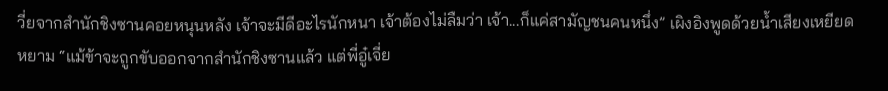วี่ยจากสำนักชิงซานคอยหนุนหลัง เจ้าจะมีดีอะไรนักหนา เจ้าต้องไม่ลืมว่า เจ้า...ก็แค่สามัญชนคนหนึ่ง” เผิงอิงพูดด้วยน้ำเสียงเหยียดหยาม “แม้ข้าจะถูกขับออกจากสำนักชิงซานแล้ว แต่พี่อู๋เจี่ย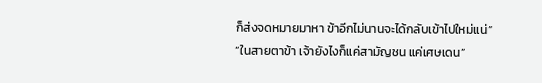ก็ส่งจดหมายมาหา ข้าอีกไม่นานจะได้กลับเข้าไปใหม่แน่”
“ในสายตาข้า เจ้ายังไงก็แค่สามัญชน แค่เศษเดน”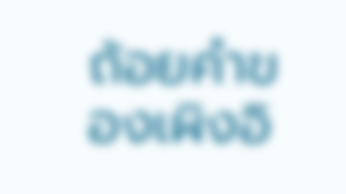ถ้อยคำของเผิงอิ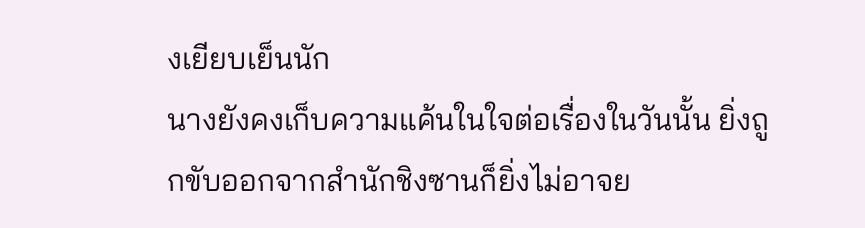งเยียบเย็นนัก
นางยังคงเก็บความแค้นในใจต่อเรื่องในวันนั้น ยิ่งถูกขับออกจากสำนักชิงซานก็ยิ่งไม่อาจย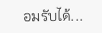อมรับได้...